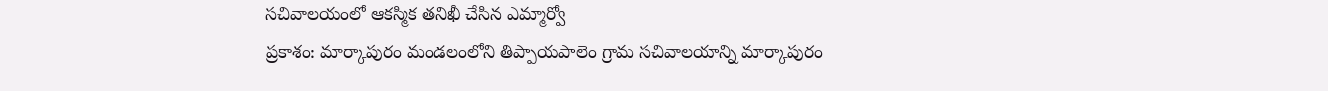సచివాలయంలో ఆకస్మిక తనిఖీ చేసిన ఎమ్మార్వో
ప్రకాశం: మార్కాపురం మండలంలోని తిప్పాయపాలెం గ్రామ సచివాలయాన్ని మార్కాపురం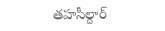తహసీల్దార్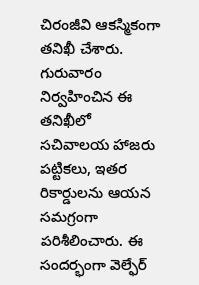చిరంజీవి ఆకస్మికంగా తనిఖీ చేశారు. గురువారం నిర్వహించిన ఈ తనిఖీలో సచివాలయ హాజరు పట్టికలు, ఇతర రికార్డులను ఆయన సమగ్రంగా పరిశీలించారు. ఈ సందర్భంగా వెల్ఫేర్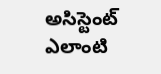అసిస్టెంట్ ఎలాంటి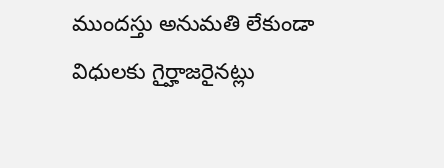ముందస్తు అనుమతి లేకుండా విధులకు గైర్హాజరైనట్లు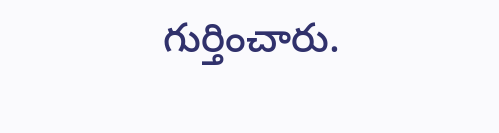గుర్తించారు.